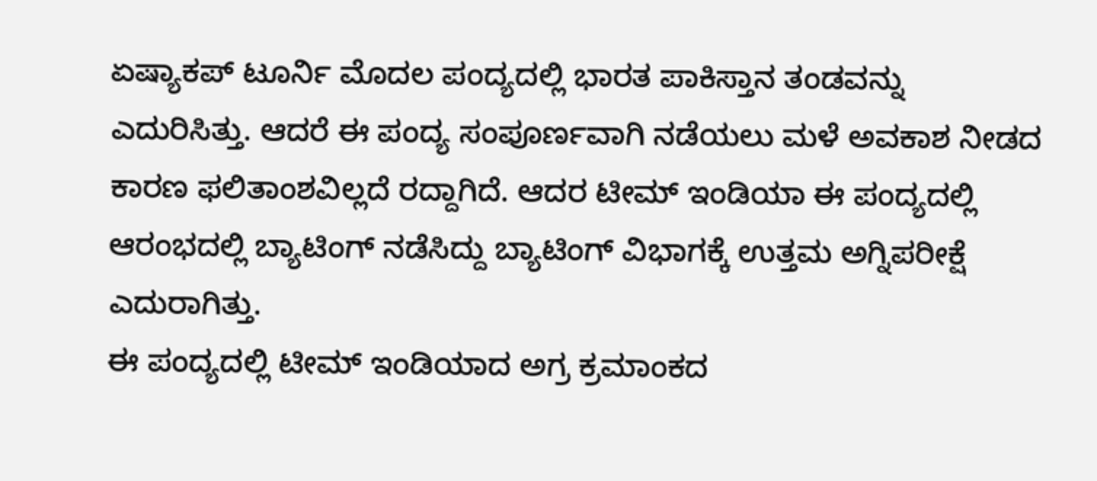ಏಷ್ಯಾಕಪ್ ಟೂರ್ನಿ ಮೊದಲ ಪಂದ್ಯದಲ್ಲಿ ಭಾರತ ಪಾಕಿಸ್ತಾನ ತಂಡವನ್ನು ಎದುರಿಸಿತ್ತು. ಆದರೆ ಈ ಪಂದ್ಯ ಸಂಪೂರ್ಣವಾಗಿ ನಡೆಯಲು ಮಳೆ ಅವಕಾಶ ನೀಡದ ಕಾರಣ ಫಲಿತಾಂಶವಿಲ್ಲದೆ ರದ್ದಾಗಿದೆ. ಆದರ ಟೀಮ್ ಇಂಡಿಯಾ ಈ ಪಂದ್ಯದಲ್ಲಿ ಆರಂಭದಲ್ಲಿ ಬ್ಯಾಟಿಂಗ್ ನಡೆಸಿದ್ದು ಬ್ಯಾಟಿಂಗ್ ವಿಭಾಗಕ್ಕೆ ಉತ್ತಮ ಅಗ್ನಿಪರೀಕ್ಷೆ ಎದುರಾಗಿತ್ತು.
ಈ ಪಂದ್ಯದಲ್ಲಿ ಟೀಮ್ ಇಂಡಿಯಾದ ಅಗ್ರ ಕ್ರಮಾಂಕದ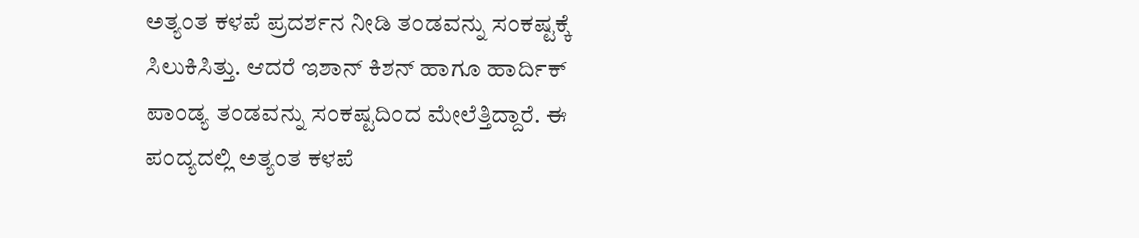ಅತ್ಯಂತ ಕಳಪೆ ಪ್ರದರ್ಶನ ನೀಡಿ ತಂಡವನ್ನು ಸಂಕಷ್ಟಕ್ಕೆ ಸಿಲುಕಿಸಿತ್ತು. ಆದರೆ ಇಶಾನ್ ಕಿಶನ್ ಹಾಗೂ ಹಾರ್ದಿಕ್ ಪಾಂಡ್ಯ ತಂಡವನ್ನು ಸಂಕಷ್ಟದಿಂದ ಮೇಲೆತ್ತಿದ್ದಾರೆ. ಈ ಪಂದ್ಯದಲ್ಲಿ ಅತ್ಯಂತ ಕಳಪೆ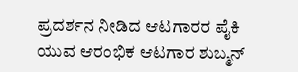ಪ್ರದರ್ಶನ ನೀಡಿದ ಆಟಗಾರರ ಪೈಕಿ ಯುವ ಆರಂಭಿಕ ಆಟಗಾರ ಶುಬ್ಮನ್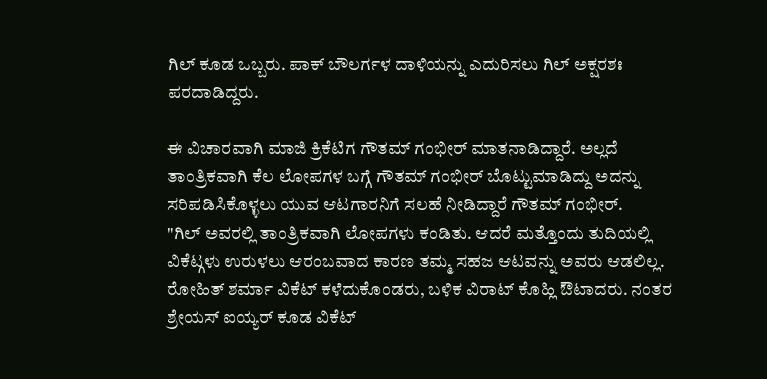ಗಿಲ್ ಕೂಡ ಒಬ್ಬರು. ಪಾಕ್ ಬೌಲರ್ಗಳ ದಾಳಿಯನ್ನು ಎದುರಿಸಲು ಗಿಲ್ ಅಕ್ಷರಶಃ ಪರದಾಡಿದ್ದರು.

ಈ ವಿಚಾರವಾಗಿ ಮಾಜಿ ಕ್ರಿಕೆಟಿಗ ಗೌತಮ್ ಗಂಭೀರ್ ಮಾತನಾಡಿದ್ದಾರೆ. ಅಲ್ಲದೆ ತಾಂತ್ರಿಕವಾಗಿ ಕೆಲ ಲೋಪಗಳ ಬಗ್ಗೆ ಗೌತಮ್ ಗಂಭೀರ್ ಬೊಟ್ಟುಮಾಡಿದ್ದು ಅದನ್ನು ಸರಿಪಡಿಸಿಕೊಳ್ಳಲು ಯುವ ಆಟಗಾರನಿಗೆ ಸಲಹೆ ನೀಡಿದ್ದಾರೆ ಗೌತಮ್ ಗಂಭೀರ್.
"ಗಿಲ್ ಅವರಲ್ಲಿ ತಾಂತ್ರಿಕವಾಗಿ ಲೋಪಗಳು ಕಂಡಿತು. ಆದರೆ ಮತ್ತೊಂದು ತುದಿಯಲ್ಲಿ ವಿಕೆಟ್ಗಳು ಉರುಳಲು ಆರಂಬವಾದ ಕಾರಣ ತಮ್ಮ ಸಹಜ ಆಟವನ್ನು ಅವರು ಆಡಲಿಲ್ಲ. ರೋಹಿತ್ ಶರ್ಮಾ ವಿಕೆಟ್ ಕಳೆದುಕೊಂಡರು, ಬಳಿಕ ವಿರಾಟ್ ಕೊಹ್ಲಿ ಔಟಾದರು. ನಂತರ ಶ್ರೇಯಸ್ ಐಯ್ಯರ್ ಕೂಡ ವಿಕೆಟ್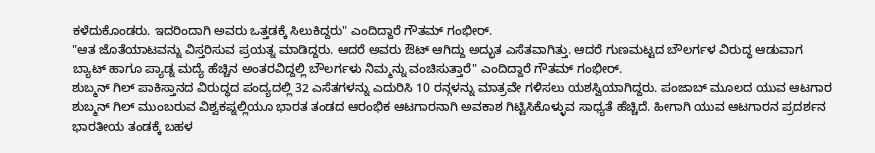ಕಳೆದುಕೊಂಡರು. ಇದರಿಂದಾಗಿ ಅವರು ಒತ್ತಡಕ್ಕೆ ಸಿಲುಕಿದ್ದರು" ಎಂದಿದ್ದಾರೆ ಗೌತಮ್ ಗಂಭೀರ್.
"ಆತ ಜೊತೆಯಾಟವನ್ನು ವಿಸ್ತರಿಸುವ ಪ್ರಯತ್ನ ಮಾಡಿದ್ದರು. ಆದರೆ ಅವರು ಔಟ್ ಆಗಿದ್ದು ಅದ್ಭುತ ಎಸೆತವಾಗಿತ್ತು. ಆದರೆ ಗುಣಮಟ್ಟದ ಬೌಲರ್ಗಳ ವಿರುದ್ಧ ಆಡುವಾಗ ಬ್ಯಾಟ್ ಹಾಗೂ ಪ್ಯಾಡ್ನ ಮದ್ಯೆ ಹೆಚ್ಚಿನ ಅಂತರವಿದ್ದಲ್ಲಿ ಬೌಲರ್ಗಳು ನಿಮ್ಮನ್ನು ವಂಚಿಸುತ್ತಾರೆ" ಎಂದಿದ್ದಾರೆ ಗೌತಮ್ ಗಂಭೀರ್.
ಶುಬ್ಮನ್ ಗಿಲ್ ಪಾಕಿಸ್ತಾನದ ವಿರುದ್ಧದ ಪಂದ್ಯದಲ್ಲಿ 32 ಎಸೆತಗಳನ್ನು ಎದುರಿಸಿ 10 ರನ್ಗಳನ್ನು ಮಾತ್ರವೇ ಗಳಿಸಲು ಯಶಸ್ವಿಯಾಗಿದ್ದರು. ಪಂಜಾಬ್ ಮೂಲದ ಯುವ ಆಟಗಾರ ಶುಬ್ಮನ್ ಗಿಲ್ ಮುಂಬರುವ ವಿಶ್ವಕಪ್ನಲ್ಲಿಯೂ ಭಾರತ ತಂಡದ ಆರಂಭಿಕ ಆಟಗಾರನಾಗಿ ಅವಕಾಶ ಗಿಟ್ಟಿಸಿಕೊಳ್ಳುವ ಸಾಧ್ಯತೆ ಹೆಚ್ಚಿದೆ. ಹೀಗಾಗಿ ಯುವ ಆಟಗಾರನ ಪ್ರದರ್ಶನ ಭಾರತೀಯ ತಂಡಕ್ಕೆ ಬಹಳ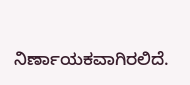ನಿರ್ಣಾಯಕವಾಗಿರಲಿದೆ.